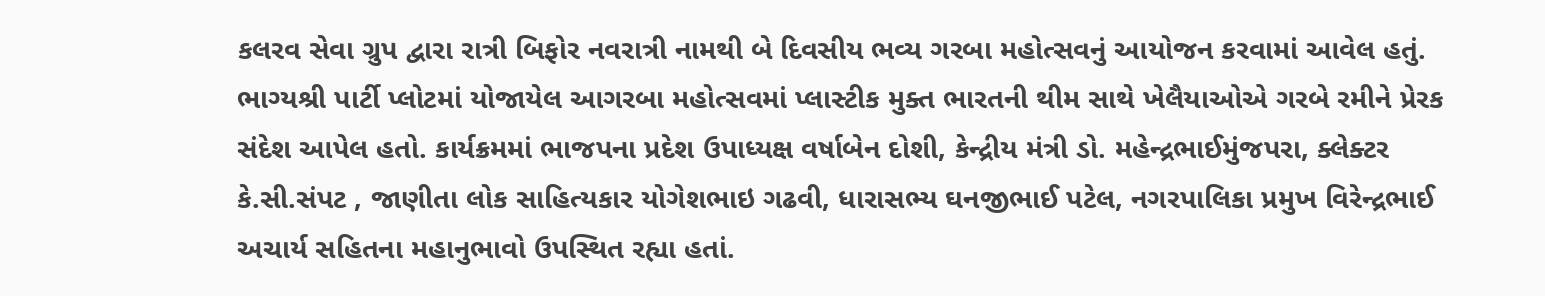કલરવ સેવા ગ્રુપ દ્વારા રાત્રી બિફોર નવરાત્રી નામથી બે દિવસીય ભવ્ય ગરબા મહોત્સવનું આયોજન કરવામાં આવેલ હતું. ભાગ્યશ્રી પાર્ટી પ્લોટમાં યોજાયેલ આગરબા મહોત્સવમાં પ્લાસ્ટીક મુક્ત ભારતની થીમ સાથે ખેલૈયાઓએ ગરબે રમીને પ્રેરક સંદેશ આપેલ હતો. કાર્યક્રમમાં ભાજપના પ્રદેશ ઉપાધ્યક્ષ વર્ષાબેન દોશી, કેન્દ્રીય મંત્રી ડો. મહેન્દ્રભાઈમુંજપરા, ક્લેક્ટર કે.સી.સંપટ , જાણીતા લોક સાહિત્યકાર યોગેશભાઇ ગઢવી, ધારાસભ્ય ઘનજીભાઈ પટેલ, નગરપાલિકા પ્રમુખ વિરેન્દ્રભાઈ અચાર્ય સહિતના મહાનુભાવો ઉપસ્થિત રહ્યા હતાં.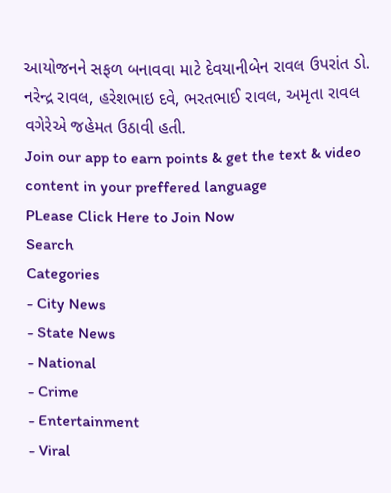આયોજનને સફળ બનાવવા માટે દેવયાનીબેન રાવલ ઉપરાંત ડો. નરેન્દ્ર રાવલ, હરેશભાઇ દવે, ભરતભાઈ રાવલ, અમૃતા રાવલ વગેરેએ જહેમત ઉઠાવી હતી.
Join our app to earn points & get the text & video content in your preffered language
PLease Click Here to Join Now
Search
Categories
- City News
- State News
- National
- Crime
- Entertainment
- Viral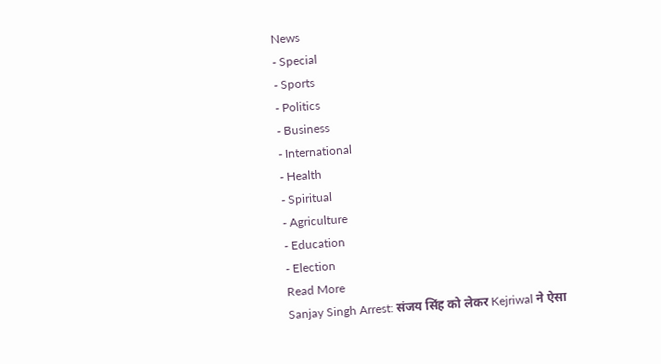News
- Special
- Sports
- Politics
- Business
- International
- Health
- Spiritual
- Agriculture
- Education
- Election
Read More
Sanjay Singh Arrest: संजय सिंह को लेकर Kejriwal ने ऐसा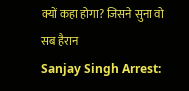क्यों कहा होगा? जिसने सुना वो सब हैरान
Sanjay Singh Arrest: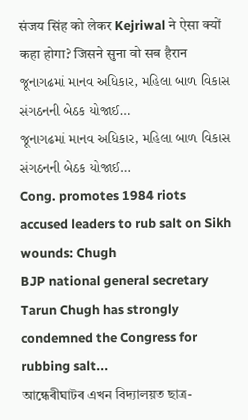संजय सिंह को लेकर Kejriwal ने ऐसा क्यों कहा होगा? जिसने सुना वो सब हैरान
જૂનાગઢમાં માનવ અધિકાર, મહિલા બાળ વિકાસ સંગઠનની બેઠક યોજાઈ…
જૂનાગઢમાં માનવ અધિકાર, મહિલા બાળ વિકાસ સંગઠનની બેઠક યોજાઈ…
Cong. promotes 1984 riots accused leaders to rub salt on Sikh wounds: Chugh
BJP national general secretary Tarun Chugh has strongly condemned the Congress for rubbing salt...
আন্ধেৰীঘাটৰ এখন বিদ্যালয়ত ছাত্ৰ-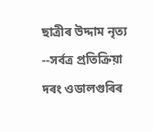ছাত্ৰীৰ উদ্দাম নৃত্য --সৰ্বত্ৰ প্ৰতিক্ৰিয়া
দৰং ওডালগুৰিৰ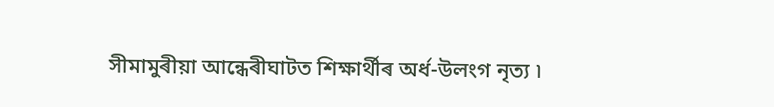সীমামুৰীয়া আন্ধেৰীঘাটত শিক্ষাৰ্থীৰ অৰ্ধ-উলংগ নৃত্য ৷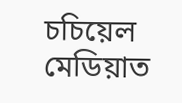চচিয়েল মেডিয়াত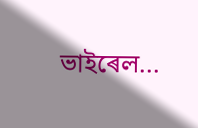ভাইৰেল...